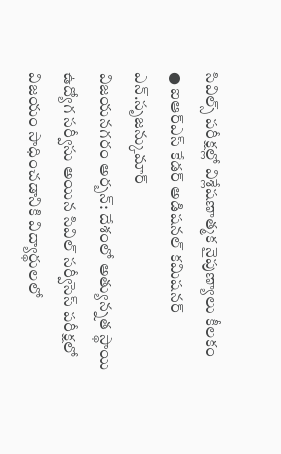సివిల్స్ పరీక్షల్లో విశ్లేషణాత్మక నైపుణ్యాలు కీలకం
● ఐఆర్ఎస్ కేడర్ అడిషనల్ కమిషనర్ ఎన్.సృజన్కుమార్
విజయనగరం అర్బన్: దేశంలో అత్యున్నత స్థాయి ఉద్యోగ సర్వీసు అయిన సివిల్ సర్వీసెస్ పరీక్షలో విజయం సాధించడానికి విద్యార్థులలో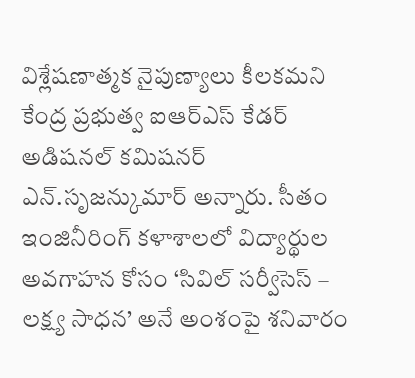విశ్లేషణాత్మక నైపుణ్యాలు కీలకమని కేంద్ర ప్రభుత్వ ఐఆర్ఎస్ కేడర్ అడిషనల్ కమిషనర్ ఎన్.సృజన్కుమార్ అన్నారు. సీతం ఇంజినీరింగ్ కళాశాలలో విద్యార్థుల అవగాహన కోసం ‘సివిల్ సర్వీసెస్ – లక్ష్య సాధన’ అనే అంశంపై శనివారం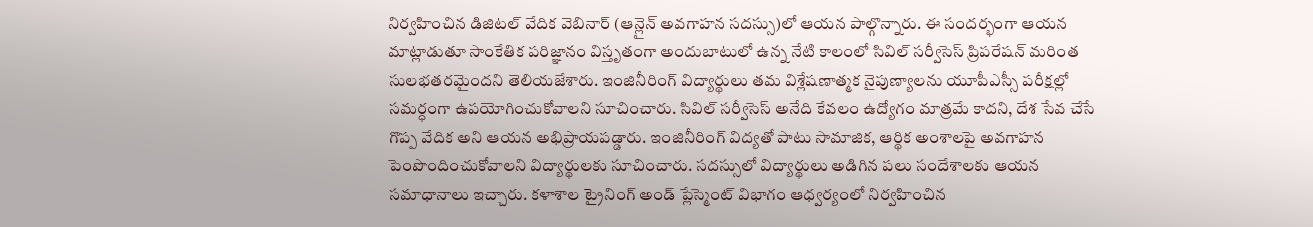నిర్వహించిన డిజిటల్ వేదిక వెబినార్ (ఆన్లైన్ అవగాహన సదస్సు)లో ఆయన పాల్గొన్నారు. ఈ సందర్భంగా ఆయన మాట్లాడుతూ సాంకేతిక పరిజ్ఞానం విస్తృతంగా అందుబాటులో ఉన్న నేటి కాలంలో సివిల్ సర్వీసెస్ ప్రిపరేషన్ మరింత సులభతరమైందని తెలియజేశారు. ఇంజినీరింగ్ విద్యార్థులు తమ విశ్లేషణాత్మక నైపుణ్యాలను యూపీఎస్సీ పరీక్షల్లో సమర్ధంగా ఉపయోగించుకోవాలని సూచించారు. సివిల్ సర్వీసెస్ అనేది కేవలం ఉద్యోగం మాత్రమే కాదని, దేశ సేవ చేసే గొప్ప వేదిక అని ఆయన అభిప్రాయపడ్డారు. ఇంజినీరింగ్ విద్యతో పాటు సామాజిక, ఆర్థిక అంశాలపై అవగాహన పెంపొందించుకోవాలని విద్యార్థులకు సూచించారు. సదస్సులో విద్యార్థులు అడిగిన పలు సందేశాలకు ఆయన సమాధానాలు ఇచ్చారు. కళాశాల ట్రైనింగ్ అండ్ ప్లేస్మెంట్ విభాగం ఆధ్వర్యంలో నిర్వహించిన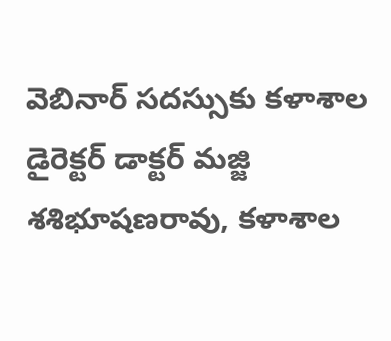వెబినార్ సదస్సుకు కళాశాల డైరెక్టర్ డాక్టర్ మజ్జి శశిభూషణరావు, కళాశాల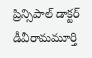ప్రిన్సిపాల్ డాక్టర్ డీవీరామమూర్తి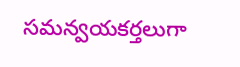సమన్వయకర్తలుగా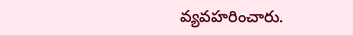వ్యవహరించారు.